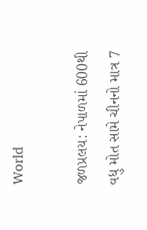World

જળપ્રલય: નેપાળમાં 600થી વધુ મોત સામે ચીનનો માત્ર 7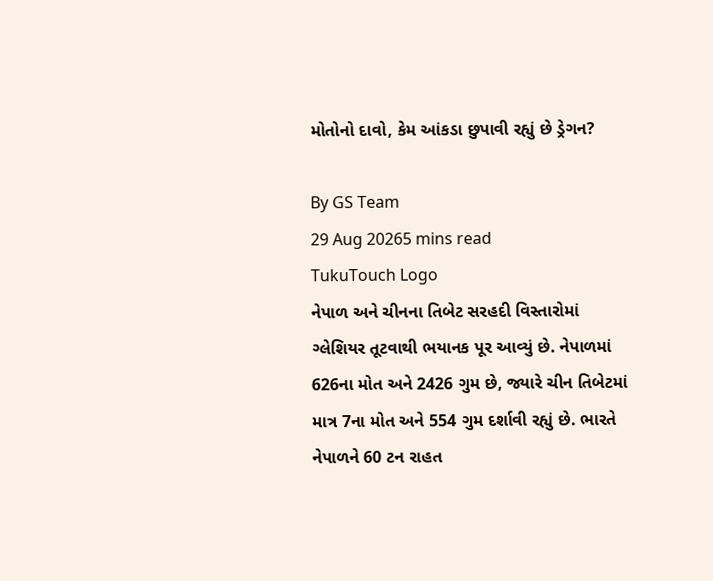મોતોનો દાવો, કેમ આંકડા છુપાવી રહ્યું છે ડ્રેગન?

By GS Team
29 Aug 20265 mins read
TukuTouch Logo
નેપાળ અને ચીનના તિબેટ સરહદી વિસ્તારોમાં ગ્લેશિયર તૂટવાથી ભયાનક પૂર આવ્યું છે. નેપાળમાં 626ના મોત અને 2426 ગુમ છે, જ્યારે ચીન તિબેટમાં માત્ર 7ના મોત અને 554 ગુમ દર્શાવી રહ્યું છે. ભારતે નેપાળને 60 ટન રાહત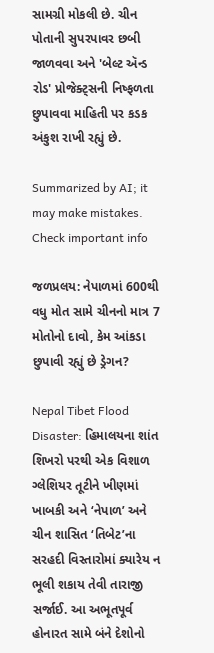સામગ્રી મોકલી છે. ચીન પોતાની સુપરપાવર છબી જાળવવા અને 'બેલ્ટ ઍન્ડ રોડ' પ્રોજેક્ટ્સની નિષ્ફળતા છુપાવવા માહિતી પર કડક અંકુશ રાખી રહ્યું છે.

Summarized by AI; it may make mistakes. Check important info

જળપ્રલય: નેપાળમાં 600થી વધુ મોત સામે ચીનનો માત્ર 7 મોતોનો દાવો, કેમ આંકડા છુપાવી રહ્યું છે ડ્રેગન?

Nepal Tibet Flood Disaster: હિમાલયના શાંત શિખરો પરથી એક વિશાળ ગ્લેશિયર તૂટીને ખીણમાં ખાબકી અને ‘નેપાળ’ અને ચીન શાસિત ‘તિબેટ’ના સરહદી વિસ્તારોમાં ક્યારેય ન ભૂલી શકાય તેવી તારાજી સર્જાઈ. આ અભૂતપૂર્વ હોનારત સામે બંને દેશોનો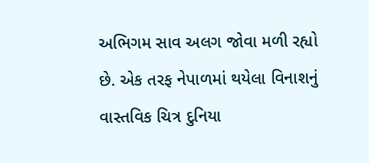અભિગમ સાવ અલગ જોવા મળી રહ્યો છે. એક તરફ નેપાળમાં થયેલા વિનાશનું વાસ્તવિક ચિત્ર દુનિયા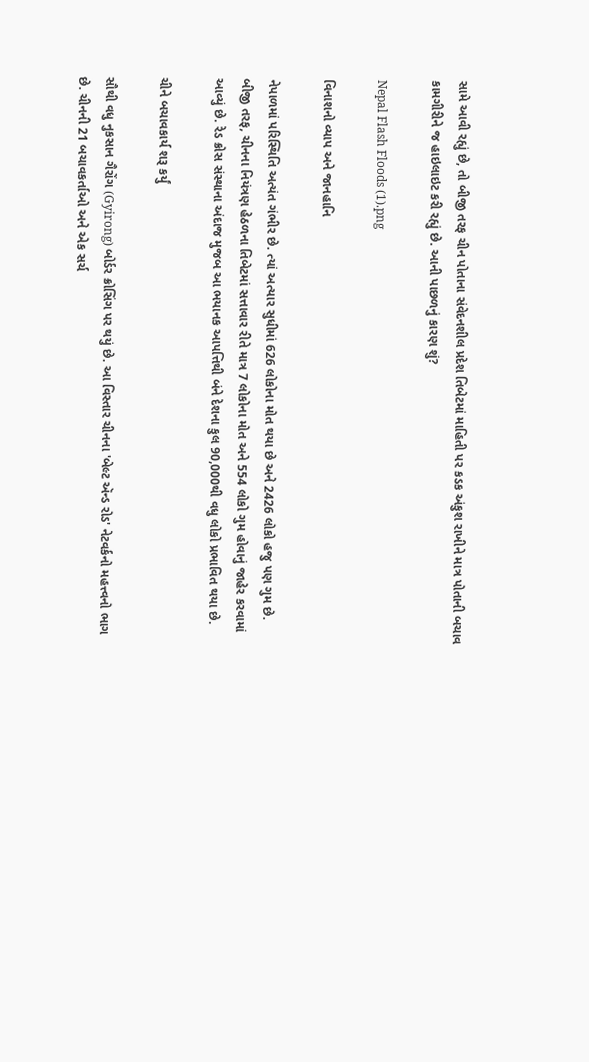સામે આવી રહ્યું છે, તો બીજી તરફ ચીન પોતાના સંવેદનશીલ પ્રદેશ તિબેટમાં માહિતી પર કડક અંકુશ રાખીને માત્ર પોતાની બચાવ કામગીરીને જ હાઇલાઇટ કરી રહ્યું છે. આની પાછળનું કારણ શું?

Nepal Flash Floods (1).png

વિનાશનો વ્યાપ અને જાનહાનિ

નેપાળમાં પરિસ્થિતિ અત્યંત ગંભીર છે. ત્યાં અત્યાર સુધીમાં 626 લોકોના મોત થયા છે અને 2426 લોકો હજુ પણ ગુમ છે. બીજી તરફ, ચીનના નિયંત્રણ હેઠળના તિબેટમાં સત્તાવાર રીતે માત્ર 7 લોકોના મોત અને 554 લોકો ગુમ હોવાનું જાહેર કરવામાં આવ્યું છે. રેડ ક્રોસ સંસ્થાના અંદાજ મુજબ આ ભયાનક આપત્તિથી બંને દેશના કુલ 90,000થી વધુ લોકો પ્રભાવિત થયા છે.

ચીને બચાવકાર્ય શરૂ કર્યું

સૌથી વધુ નુકસાન ગૈરોંગ (Gyirong) બોર્ડર ક્રોસિંગ પર થયું છે. આ વિસ્તાર ચીનના 'બેલ્ટ ઍન્ડ રોડ' નેટવર્કનો મહત્ત્વનો ભાગ છે. ચીનની 21 બચાવકર્તાઓ અને એક સર્ચ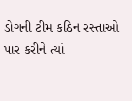ડોગની ટીમ કઠિન રસ્તાઓ પાર કરીને ત્યાં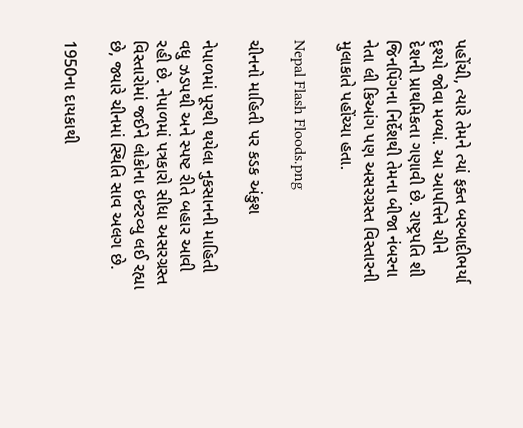પહોંચી, ત્યારે તેમને ત્યાં ફક્ત બરબાદીભર્યા દૃશ્યો જોવા મળ્યાં. આ આપત્તિને ચીને દેશની પ્રાથમિકતા ગણાવી છે. રાષ્ટ્રપતિ શી જિનપિંગના નિર્દેશથી તેમના બીજા નંબરના નેતા લી કિઆંગ પણ અસરગ્રસ્ત વિસ્તારની મુલાકાતે પહોંચ્યા હતા.

Nepal Flash Floods.png

ચીનનો માહિતી પર કડક અંકુશ

નેપાળમાં પૂરથી થયેલા નુકસાનની માહિતી વધુ ઝડપથી અને સ્પષ્ટ રીતે બહાર આવી રહી છે. નેપાળમાં પત્રકારો સીધા અસરગ્રસ્ત વિસ્તારોમાં જઈને લોકોના ઇન્ટરવ્યુ લઈ રહ્યા છે, જ્યારે ચીનમાં સ્થિતિ સાવ અલગ છે.

1950ના દાયકાથી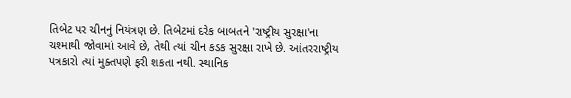તિબેટ પર ચીનનું નિયંત્રણ છે. તિબેટમાં દરેક બાબતને 'રાષ્ટ્રીય સુરક્ષા'ના ચશ્માથી જોવામાં આવે છે, તેથી ત્યાં ચીન કડક સુરક્ષા રાખે છે. આંતરરાષ્ટ્રીય પત્રકારો ત્યાં મુક્તપણે ફરી શકતા નથી. સ્થાનિક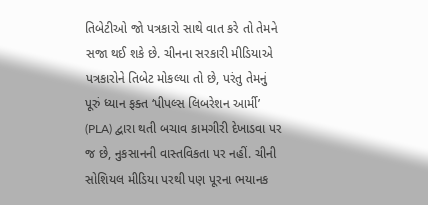તિબેટીઓ જો પત્રકારો સાથે વાત કરે તો તેમને સજા થઈ શકે છે. ચીનના સરકારી મીડિયાએ પત્રકારોને તિબેટ મોકલ્યા તો છે, પરંતુ તેમનું પૂરું ધ્યાન ફક્ત ‘પીપલ્સ લિબરેશન આર્મી’ (PLA) દ્વારા થતી બચાવ કામગીરી દેખાડવા પર જ છે, નુકસાનની વાસ્તવિકતા પર નહીં. ચીની સોશિયલ મીડિયા પરથી પણ પૂરના ભયાનક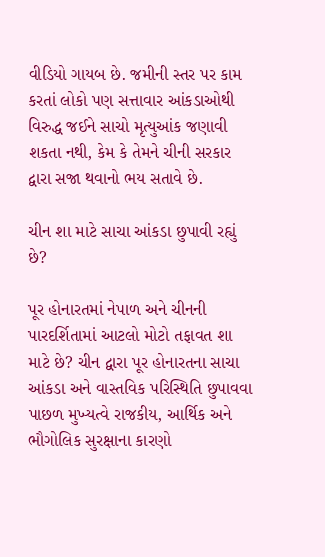વીડિયો ગાયબ છે. જમીની સ્તર પર કામ કરતાં લોકો પણ સત્તાવાર આંકડાઓથી વિરુદ્ધ જઈને સાચો મૃત્યુઆંક જણાવી શકતા નથી, કેમ કે તેમને ચીની સરકાર દ્વારા સજા થવાનો ભય સતાવે છે.

ચીન શા માટે સાચા આંકડા છુપાવી રહ્યું છે?

પૂર હોનારતમાં નેપાળ અને ચીનની પારદર્શિતામાં આટલો મોટો તફાવત શા માટે છે? ચીન દ્વારા પૂર હોનારતના સાચા આંકડા અને વાસ્તવિક પરિસ્થિતિ છુપાવવા પાછળ મુખ્યત્વે રાજકીય, આર્થિક અને ભૌગોલિક સુરક્ષાના કારણો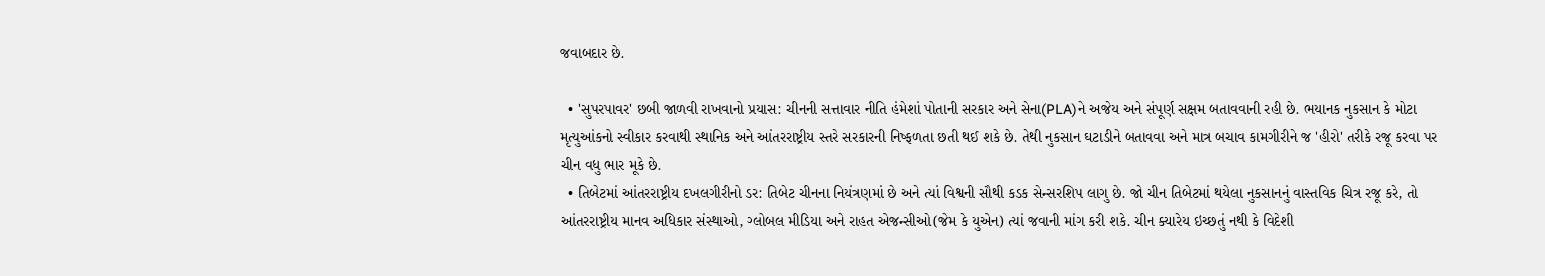જવાબદાર છે.

  • 'સુપરપાવર' છબી જાળવી રાખવાનો પ્રયાસ: ચીનની સત્તાવાર નીતિ હંમેશાં પોતાની સરકાર અને સેના(PLA)ને અજેય અને સંપૂર્ણ સક્ષમ બતાવવાની રહી છે. ભયાનક નુકસાન કે મોટા મૃત્યુઆંકનો સ્વીકાર કરવાથી સ્થાનિક અને આંતરરાષ્ટ્રીય સ્તરે સરકારની નિષ્ફળતા છતી થઈ શકે છે. તેથી નુકસાન ઘટાડીને બતાવવા અને માત્ર બચાવ કામગીરીને જ 'હીરો' તરીકે રજૂ કરવા પર ચીન વધુ ભાર મૂકે છે.
  • તિબેટમાં આંતરરાષ્ટ્રીય દખલગીરીનો ડર: તિબેટ ચીનના નિયંત્રણમાં છે અને ત્યાં વિશ્વની સૌથી કડક સેન્સરશિપ લાગુ છે. જો ચીન તિબેટમાં થયેલા નુકસાનનું વાસ્તવિક ચિત્ર રજૂ કરે, તો આંતરરાષ્ટ્રીય માનવ અધિકાર સંસ્થાઓ, ગ્લોબલ મીડિયા અને રાહત એજન્સીઓ(જેમ કે યુએન) ત્યાં જવાની માંગ કરી શકે. ચીન ક્યારેય ઇચ્છતું નથી કે વિદેશી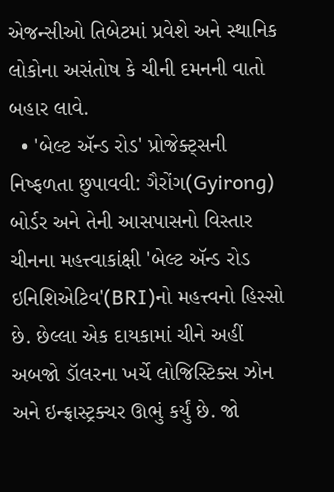એજન્સીઓ તિબેટમાં પ્રવેશે અને સ્થાનિક લોકોના અસંતોષ કે ચીની દમનની વાતો બહાર લાવે.
  • 'બેલ્ટ ઍન્ડ રોડ' પ્રોજેક્ટ્સની નિષ્ફળતા છુપાવવી: ગૈરોંગ(Gyirong) બોર્ડર અને તેની આસપાસનો વિસ્તાર ચીનના મહત્ત્વાકાંક્ષી 'બેલ્ટ ઍન્ડ રોડ ઇનિશિએટિવ'(BRI)નો મહત્ત્વનો હિસ્સો છે. છેલ્લા એક દાયકામાં ચીને અહીં અબજો ડૉલરના ખર્ચે લોજિસ્ટિક્સ ઝોન અને ઇન્ફ્રાસ્ટ્રક્ચર ઊભું કર્યું છે. જો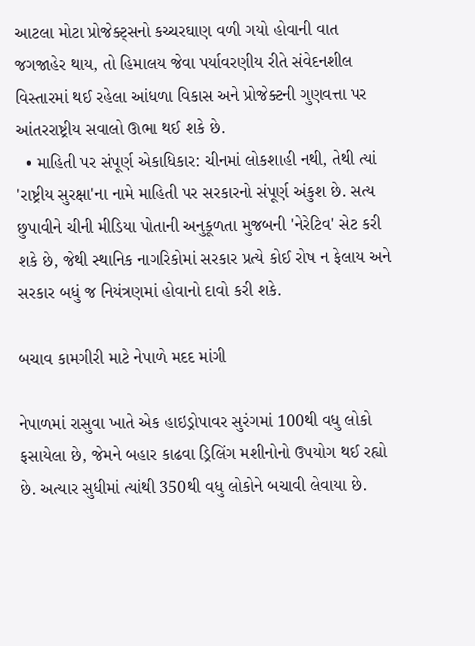આટલા મોટા પ્રોજેક્ટ્સનો કચ્ચરઘાણ વળી ગયો હોવાની વાત જગજાહેર થાય, તો હિમાલય જેવા પર્યાવરણીય રીતે સંવેદનશીલ વિસ્તારમાં થઈ રહેલા આંધળા વિકાસ અને પ્રોજેક્ટની ગુણવત્તા પર આંતરરાષ્ટ્રીય સવાલો ઊભા થઈ શકે છે.
  • માહિતી પર સંપૂર્ણ એકાધિકાર: ચીનમાં લોકશાહી નથી, તેથી ત્યાં 'રાષ્ટ્રીય સુરક્ષા'ના નામે માહિતી પર સરકારનો સંપૂર્ણ અંકુશ છે. સત્ય છુપાવીને ચીની મીડિયા પોતાની અનુકૂળતા મુજબની 'નેરેટિવ' સેટ કરી શકે છે, જેથી સ્થાનિક નાગરિકોમાં સરકાર પ્રત્યે કોઈ રોષ ન ફેલાય અને સરકાર બધું જ નિયંત્રણમાં હોવાનો દાવો કરી શકે.

બચાવ કામગીરી માટે નેપાળે મદદ માંગી

નેપાળમાં રાસુવા ખાતે એક હાઇડ્રોપાવર સુરંગમાં 100થી વધુ લોકો ફસાયેલા છે, જેમને બહાર કાઢવા ડ્રિલિંગ મશીનોનો ઉપયોગ થઈ રહ્યો છે. અત્યાર સુધીમાં ત્યાંથી 350થી વધુ લોકોને બચાવી લેવાયા છે.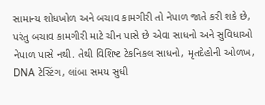સામાન્ય શોધખોળ અને બચાવ કામગીરી તો નેપાળ જાતે કરી શકે છે, પરંતુ બચાવ કામગીરી માટે ચીન પાસે છે એવા સાધનો અને સુવિધાઓ નેપાળ પાસે નથી. તેથી વિશિષ્ટ ટેકનિકલ સાધનો, મૃતદેહોની ઓળખ, DNA ટેસ્ટિંગ, લાંબા સમય સુધી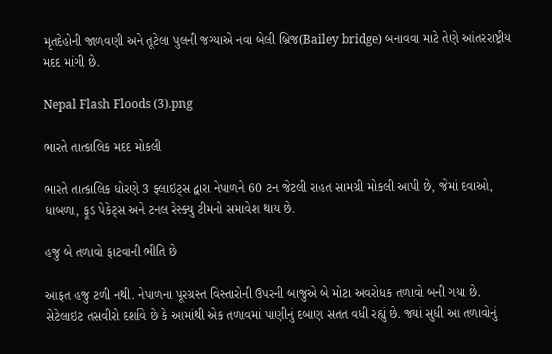મૃતદેહોની જાળવણી અને તૂટેલા પુલની જગ્યાએ નવા બેલી બ્રિજ(Bailey bridge) બનાવવા માટે તેણે આંતરરાષ્ટ્રીય મદદ માંગી છે.

Nepal Flash Floods (3).png

ભારતે તાત્કાલિક મદદ મોકલી

ભારતે તાત્કાલિક ધોરણે 3 ફ્લાઇટ્સ દ્વારા નેપાળને 60 ટન જેટલી રાહત સામગ્રી મોકલી આપી છે, જેમાં દવાઓ, ધાબળા, ફૂડ પેકેટ્સ અને ટનલ રેસ્ક્યુ ટીમનો સમાવેશ થાય છે.

હજુ બે તળાવો ફાટવાની ભીતિ છે

આફત હજુ ટળી નથી. નેપાળના પૂરગ્રસ્ત વિસ્તારોની ઉપરની બાજુએ બે મોટા અવરોધક તળાવો બની ગયા છે. સેટેલાઇટ તસવીરો દર્શાવે છે કે આમાંથી એક તળાવમાં પાણીનું દબાણ સતત વધી રહ્યું છે. જ્યાં સુધી આ તળાવોનું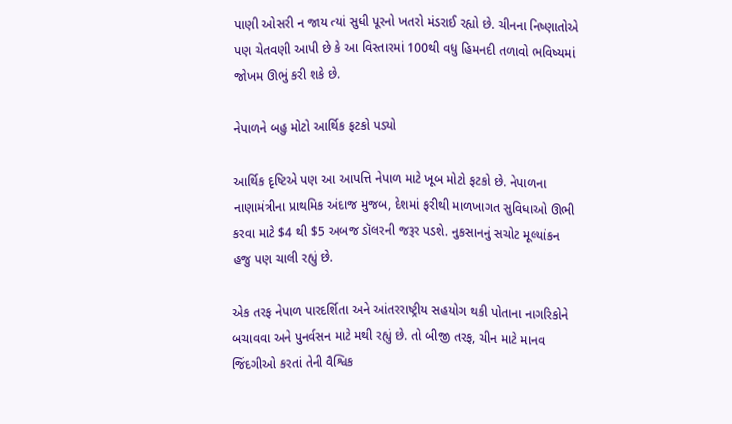પાણી ઓસરી ન જાય ત્યાં સુધી પૂરનો ખતરો મંડરાઈ રહ્યો છે. ચીનના નિષ્ણાતોએ પણ ચેતવણી આપી છે કે આ વિસ્તારમાં 100થી વધુ હિમનદી તળાવો ભવિષ્યમાં જોખમ ઊભું કરી શકે છે.

નેપાળને બહુ મોટો આર્થિક ફટકો પડ્યો

આર્થિક દૃષ્ટિએ પણ આ આપત્તિ નેપાળ માટે ખૂબ મોટો ફટકો છે. નેપાળના નાણામંત્રીના પ્રાથમિક અંદાજ મુજબ, દેશમાં ફરીથી માળખાગત સુવિધાઓ ઊભી કરવા માટે $4 થી $5 અબજ ડૉલરની જરૂર પડશે. નુકસાનનું સચોટ મૂલ્યાંકન હજુ પણ ચાલી રહ્યું છે.

એક તરફ નેપાળ પારદર્શિતા અને આંતરરાષ્ટ્રીય સહયોગ થકી પોતાના નાગરિકોને બચાવવા અને પુનર્વસન માટે મથી રહ્યું છે. તો બીજી તરફ, ચીન માટે માનવ જિંદગીઓ કરતાં તેની વૈશ્વિક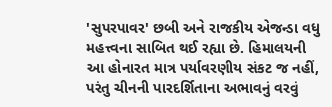'સુપરપાવર' છબી અને રાજકીય એજન્ડા વધુ મહત્ત્વના સાબિત થઈ રહ્યા છે. હિમાલયની આ હોનારત માત્ર પર્યાવરણીય સંકટ જ નહીં, પરંતુ ચીનની પારદર્શિતાના અભાવનું વરવું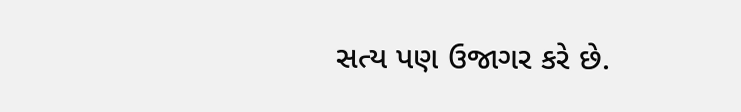સત્ય પણ ઉજાગર કરે છે.